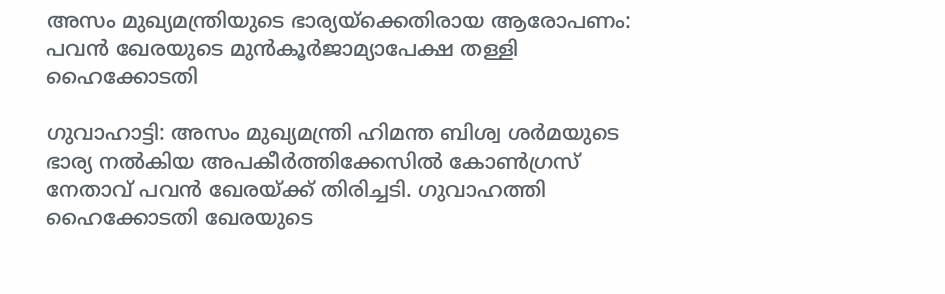അസം മുഖ്യമന്ത്രിയുടെ ഭാര്യയ്ക്കെതിരായ ആരോപണം: പവൻ ഖേരയുടെ മുൻകൂർജാമ്യാപേക്ഷ തള്ളി ഹൈക്കോടതി

ഗുവാഹാട്ടി: അസം മുഖ്യമന്ത്രി ഹിമന്ത ബിശ്വ ശർമയുടെ ഭാര്യ നൽകിയ അപകീർത്തിക്കേസിൽ കോൺഗ്രസ് നേതാവ് പവൻ ഖേരയ്ക്ക് തിരിച്ചടി. ഗുവാഹത്തി ഹൈക്കോടതി ഖേരയുടെ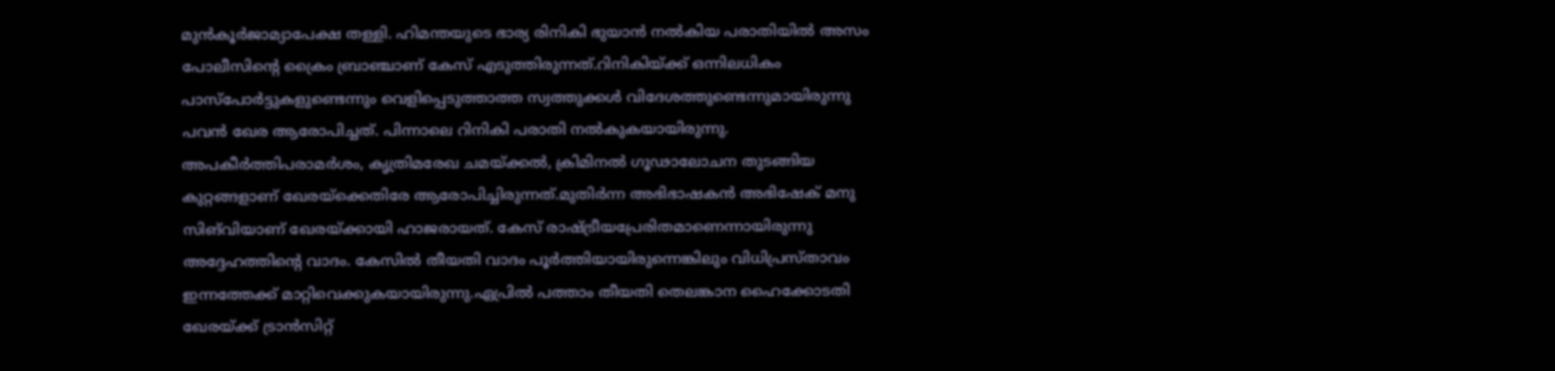മുൻകൂർജാമ്യാപേക്ഷ തള്ളി. ഹിമന്തയുടെ ഭാര്യ രിനികി ഭുയാൻ നൽകിയ പരാതിയിൽ അസം പോലീസിന്റെ ക്രൈം ബ്രാഞ്ചാണ് കേസ് എടുത്തിരുന്നത്.റിനികിയ്ക്ക് ഒന്നിലധികം പാസ്‌പോർട്ടുകളുണ്ടെന്നും വെളിപ്പെടുത്താത്ത സ്വത്തുക്കൾ വിദേശത്തുണ്ടെന്നുമായിരുന്നു പവൻ ഖേര ആരോപിച്ചത്. പിന്നാലെ റിനികി പരാതി നൽകുകയായിരുന്നു. അപകീർത്തിപരാമർശം, കൃത്രിമരേഖ ചമയ്ക്കൽ, ക്രിമിനൽ ഗൂഢാലോചന തുടങ്ങിയ കുറ്റങ്ങളാണ് ഖേരയ്‌ക്കെതിരേ ആരോപിച്ചിരുന്നത്.മുതിർന്ന അഭിഭാഷകൻ അഭിഷേക് മനു സിങ്‌വിയാണ് ഖേരയ്ക്കായി ഹാജരായത്. കേസ് രാഷ്ട്രീയപ്രേരിതമാണെന്നായിരുന്നു അദ്ദേഹത്തിന്റെ വാദം. കേസിൽ തീയതി വാദം പൂർത്തിയായിരുന്നെങ്കിലും വിധിപ്രസ്താവം ഇന്നത്തേക്ക് മാറ്റിവെക്കുകയായിരുന്നു.ഏപ്രിൽ പത്താം തീയതി തെലങ്കാന ഹൈക്കോടതി ഖേരയ്ക്ക് ട്രാൻസിറ്റ്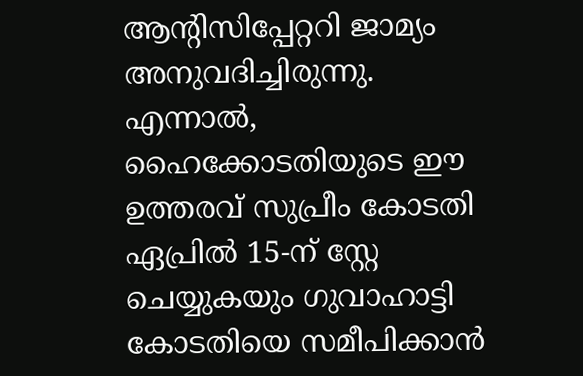ആന്റിസിപ്പേറ്ററി ജാമ്യം അനുവദിച്ചിരുന്നു. എന്നാൽ, ഹൈക്കോടതിയുടെ ഈ ഉത്തരവ് സുപ്രീം കോടതി ഏപ്രിൽ 15-ന് സ്റ്റേ ചെയ്യുകയും ഗുവാഹാട്ടി കോടതിയെ സമീപിക്കാൻ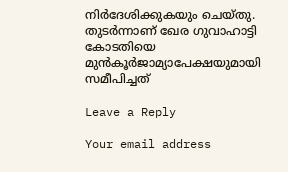നിർദേശിക്കുകയും ചെയ്തു. തുടർന്നാണ് ഖേര ഗുവാഹാട്ടി കോടതിയെ മുൻകൂർജാമ്യാപേക്ഷയുമായി സമീപിച്ചത്

Leave a Reply

Your email address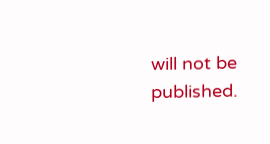will not be published.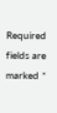Required fields are marked *